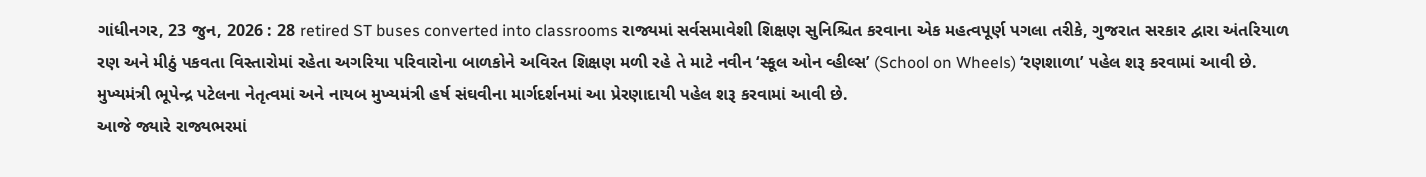ગાંધીનગર, 23 જુન, 2026 : 28 retired ST buses converted into classrooms રાજ્યમાં સર્વસમાવેશી શિક્ષણ સુનિશ્ચિત કરવાના એક મહત્વપૂર્ણ પગલા તરીકે, ગુજરાત સરકાર દ્વારા અંતરિયાળ રણ અને મીઠું પકવતા વિસ્તારોમાં રહેતા અગરિયા પરિવારોના બાળકોને અવિરત શિક્ષણ મળી રહે તે માટે નવીન ‘સ્કૂલ ઓન વ્હીલ્સ’ (School on Wheels) ‘રણશાળા’ પહેલ શરૂ કરવામાં આવી છે. મુખ્યમંત્રી ભૂપેન્દ્ર પટેલના નેતૃત્વમાં અને નાયબ મુખ્યમંત્રી હર્ષ સંઘવીના માર્ગદર્શનમાં આ પ્રેરણાદાયી પહેલ શરૂ કરવામાં આવી છે.
આજે જ્યારે રાજ્યભરમાં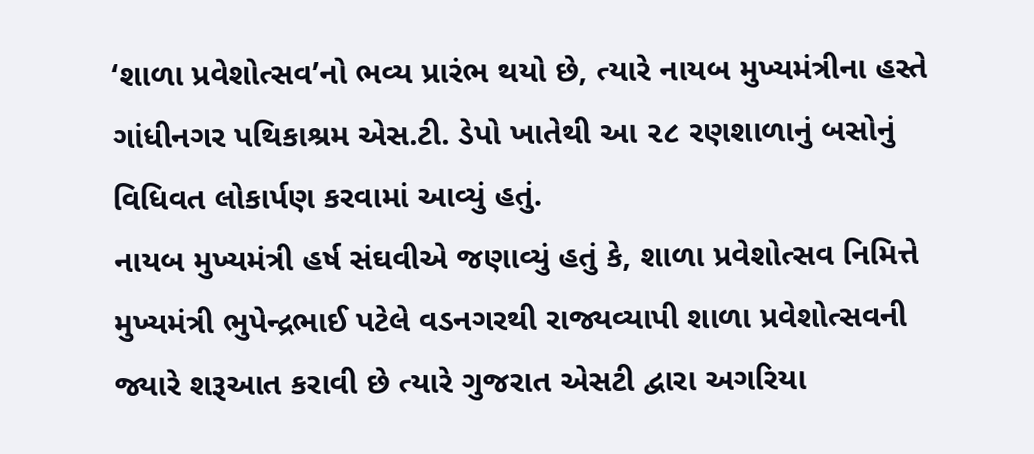‘શાળા પ્રવેશોત્સવ’નો ભવ્ય પ્રારંભ થયો છે, ત્યારે નાયબ મુખ્યમંત્રીના હસ્તે ગાંધીનગર પથિકાશ્રમ એસ.ટી. ડેપો ખાતેથી આ ૨૮ રણશાળાનું બસોનું વિધિવત લોકાર્પણ કરવામાં આવ્યું હતું.
નાયબ મુખ્યમંત્રી હર્ષ સંઘવીએ જણાવ્યું હતું કે, શાળા પ્રવેશોત્સવ નિમિત્તે મુખ્યમંત્રી ભુપેન્દ્રભાઈ પટેલે વડનગરથી રાજ્યવ્યાપી શાળા પ્રવેશોત્સવની જ્યારે શરૂઆત કરાવી છે ત્યારે ગુજરાત એસટી દ્વારા અગરિયા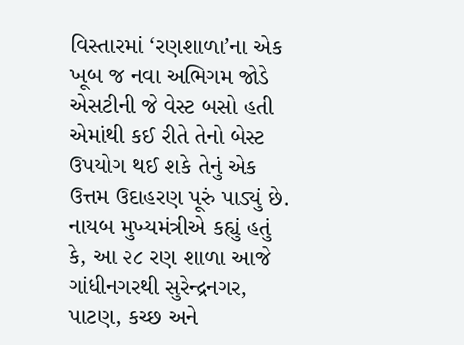વિસ્તારમાં ‘રણશાળા’ના એક ખૂબ જ નવા અભિગમ જોડે એસટીની જે વેસ્ટ બસો હતી એમાંથી કઈ રીતે તેનો બેસ્ટ ઉપયોગ થઈ શકે તેનું એક ઉત્તમ ઉદાહરણ પૂરું પાડ્યું છે.
નાયબ મુખ્યમંત્રીએ કહ્યું હતું કે, આ ૨૮ રણ શાળા આજે ગાંધીનગરથી સુરેન્દ્રનગર, પાટણ, કચ્છ અને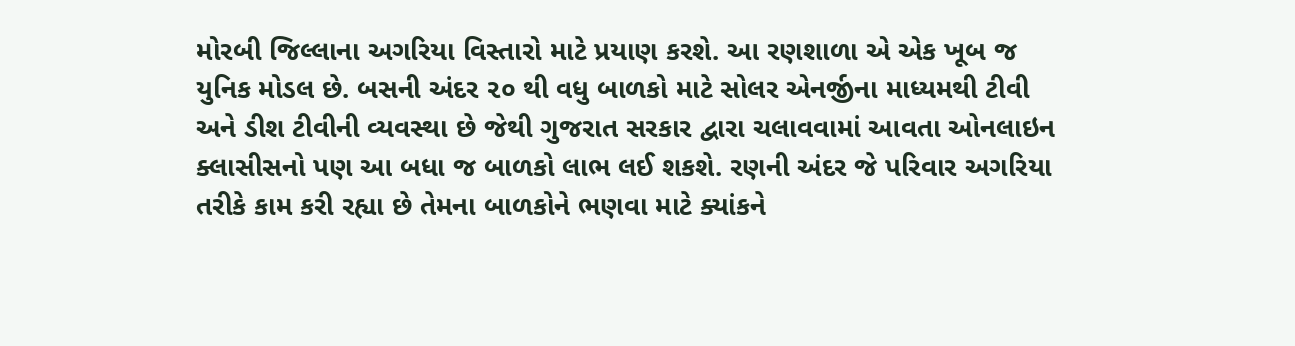મોરબી જિલ્લાના અગરિયા વિસ્તારો માટે પ્રયાણ કરશે. આ રણશાળા એ એક ખૂબ જ યુનિક મોડલ છે. બસની અંદર ૨૦ થી વધુ બાળકો માટે સોલર એનર્જીના માધ્યમથી ટીવી અને ડીશ ટીવીની વ્યવસ્થા છે જેથી ગુજરાત સરકાર દ્વારા ચલાવવામાં આવતા ઓનલાઇન ક્લાસીસનો પણ આ બધા જ બાળકો લાભ લઈ શકશે. રણની અંદર જે પરિવાર અગરિયા તરીકે કામ કરી રહ્યા છે તેમના બાળકોને ભણવા માટે ક્યાંકને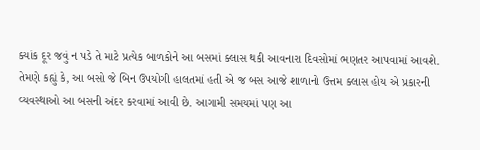ક્યાંક દૂર જવું ન પડે તે માટે પ્રત્યેક બાળકોને આ બસમાં ક્લાસ થકી આવનારા દિવસોમાં ભણતર આપવામાં આવશે.
તેમણે કહ્યું કે, આ બસો જે બિન ઉપયોગી હાલતમાં હતી એ જ બસ આજે શાળાનો ઉત્તમ ક્લાસ હોય એ પ્રકારની વ્યવસ્થાઓ આ બસની અંદર કરવામાં આવી છે. આગામી સમયમાં પણ આ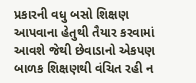પ્રકારની વધુ બસો શિક્ષણ આપવાના હેતુથી તૈયાર કરવામાં આવશે જેથી છેવાડાનો એકપણ બાળક શિક્ષણથી વંચિત રહી ન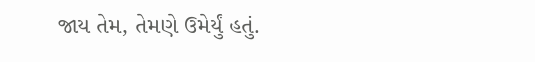જાય તેમ, તેમણે ઉમેર્યું હતું.